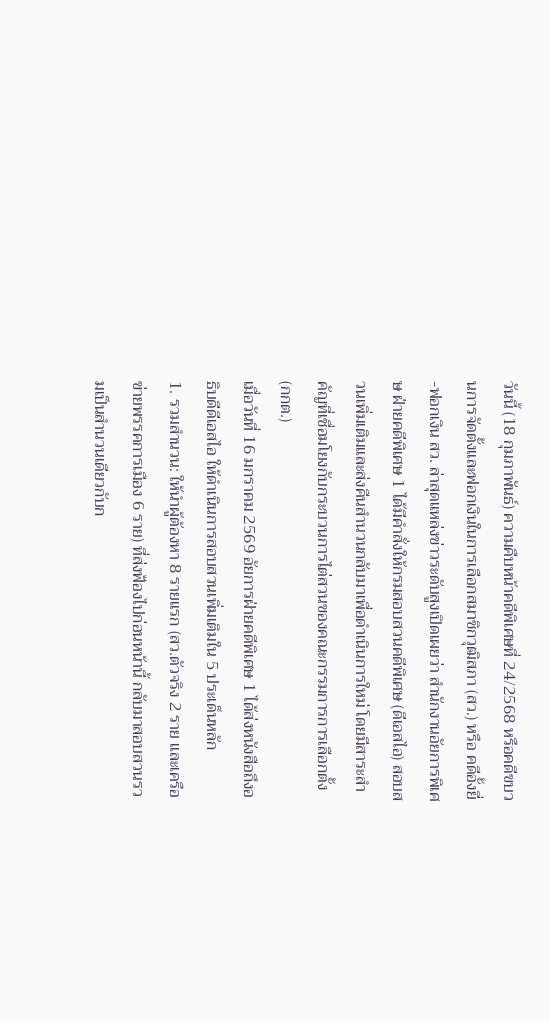วันนี้ (18 กุมภาพันธ์) ความคืบหน้าคดีพิเศษที่ 24/2568 หรือคดีขบวนการจัดตั้งและฟอกเงินในการเลือกสมาชิกวุฒิสภา (สว.) หรือ คดีอั้งยี่-ฟอกเงิน สว. ล่าสุดแหล่งข่าวระดับสูงเปิดเผยว่า สำนักงานอัยการพิเศษ ฝ่ายคดีพิเศษ 1 ได้มีคำสั่งให้กรมสอบสวนคดีพิเศษ (ดีเอสไอ) สอบสวนเพิ่มเติมและส่งคืนสำนวนกลับมาเพื่อดำเนินการใหม่ โดยมีสาระสำคัญที่เชื่อมโยงกับกระบวนการไต่สวนของคณะกรรมการการเลือกตั้ง (กกต.)
เมื่อวันที่ 16 มกราคม 2569 อัยการฝ่ายคดีพิเศษ 1 ได้ส่งหนังสือถึงอธิบดีดีเอสไอ ให้ดำเนินการสอบสวนเพิ่มเติมใน 5 ประเด็นหลัก
1. รวมสำนวน: ให้นำผู้ต้องหา 8 รายแรก (สว.ตัวจริง 2 ราย และเครือข่ายพรรคการเมือง 6 ราย) ที่ส่งฟ้องไปก่อนหน้านี้ กลับมาสอบสวนรวมเป็นสำนวนเดียวกับก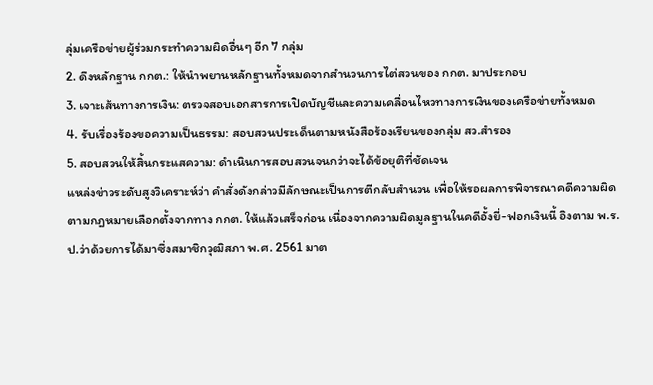ลุ่มเครือข่ายผู้ร่วมกระทำความผิดอื่นๆ อีก 7 กลุ่ม
2. ดึงหลักฐาน กกต.: ให้นำพยานหลักฐานทั้งหมดจากสำนวนการไต่สวนของ กกต. มาประกอบ
3. เจาะเส้นทางการเงิน: ตรวจสอบเอกสารการเปิดบัญชีและความเคลื่อนไหวทางการเงินของเครือข่ายทั้งหมด
4. รับเรื่องร้องขอความเป็นธรรม: สอบสวนประเด็นตามหนังสือร้องเรียนของกลุ่ม สว.สำรอง
5. สอบสวนให้สิ้นกระแสความ: ดำเนินการสอบสวนจนกว่าจะได้ข้อยุติที่ชัดเจน
แหล่งข่าวระดับสูงวิเคราะห์ว่า คำสั่งดังกล่าวมีลักษณะเป็นการตีกลับสำนวน เพื่อให้รอผลการพิจารณาคดีความผิดตามกฎหมายเลือกตั้งจากทาง กกต. ให้แล้วเสร็จก่อน เนื่องจากความผิดมูลฐานในคดีอั้งยี่-ฟอกเงินนี้ อิงตาม พ.ร.ป.ว่าด้วยการได้มาซึ่งสมาชิกวุฒิสภา พ.ศ. 2561 มาต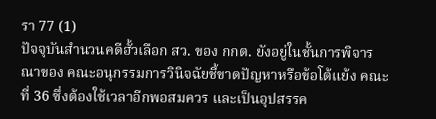รา 77 (1)
ปัจจุบันสำนวนคดีฮั้วเลือก สว. ของ กกต. ยังอยู่ในชั้นการพิจารณาของ คณะอนุกรรมการวินิจฉัยชี้ขาดปัญหาหรือข้อโต้แย้ง คณะที่ 36 ซึ่งต้องใช้เวลาอีกพอสมควร และเป็นอุปสรรค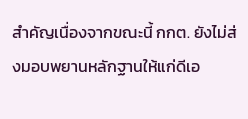สำคัญเนื่องจากขณะนี้ กกต. ยังไม่ส่งมอบพยานหลักฐานให้แก่ดีเอ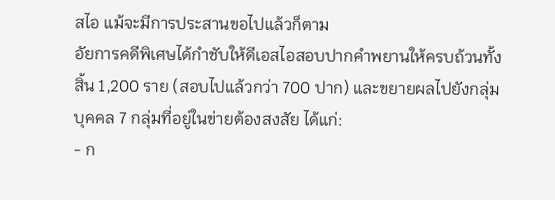สไอ แม้จะมีการประสานขอไปแล้วก็ตาม
อัยการคดีพิเศษได้กำชับให้ดีเอสไอสอบปากคำพยานให้ครบถ้วนทั้งสิ้น 1,200 ราย (สอบไปแล้วกว่า 700 ปาก) และขยายผลไปยังกลุ่มบุคคล 7 กลุ่มที่อยู่ในข่ายต้องสงสัย ได้แก่:
- ก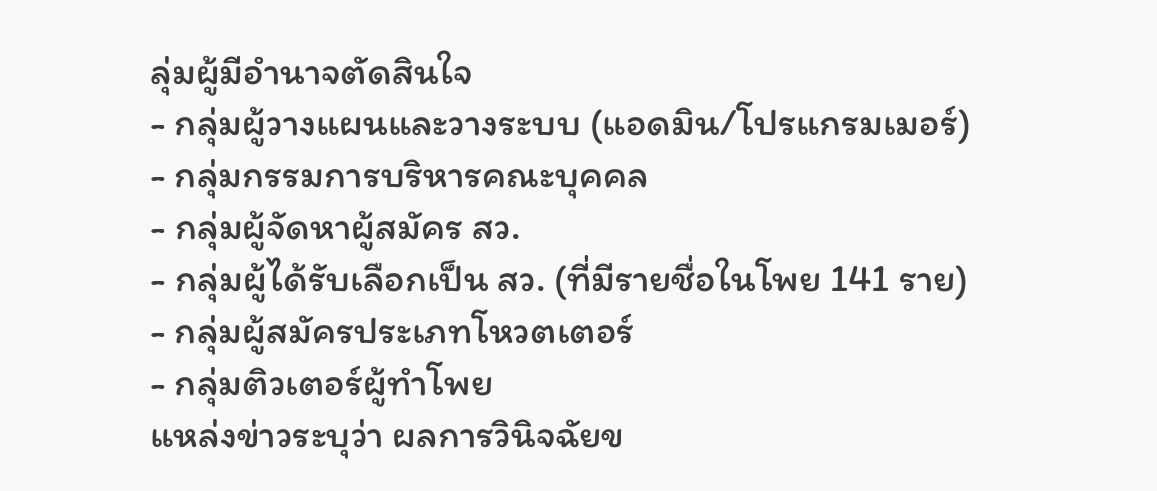ลุ่มผู้มีอำนาจตัดสินใจ
- กลุ่มผู้วางแผนและวางระบบ (แอดมิน/โปรแกรมเมอร์)
- กลุ่มกรรมการบริหารคณะบุคคล
- กลุ่มผู้จัดหาผู้สมัคร สว.
- กลุ่มผู้ได้รับเลือกเป็น สว. (ที่มีรายชื่อในโพย 141 ราย)
- กลุ่มผู้สมัครประเภทโหวตเตอร์
- กลุ่มติวเตอร์ผู้ทำโพย
แหล่งข่าวระบุว่า ผลการวินิจฉัยข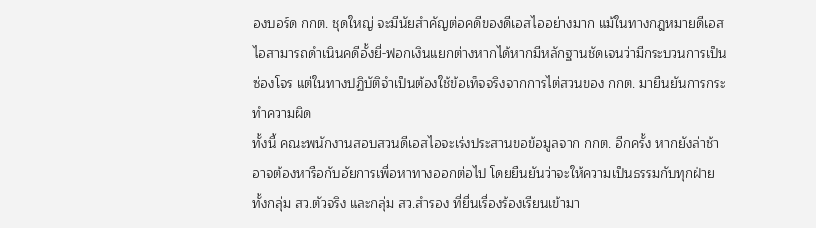องบอร์ด กกต. ชุดใหญ่ จะมีนัยสำคัญต่อคดีของดีเอสไออย่างมาก แม้ในทางกฎหมายดีเอสไอสามารถดำเนินคดีอั้งยี่-ฟอกเงินแยกต่างหากได้หากมีหลักฐานชัดเจนว่ามีกระบวนการเป็นซ่องโจร แต่ในทางปฏิบัติจำเป็นต้องใช้ข้อเท็จจริงจากการไต่สวนของ กกต. มายืนยันการกระทำความผิด
ทั้งนี้ คณะพนักงานสอบสวนดีเอสไอจะเร่งประสานขอข้อมูลจาก กกต. อีกครั้ง หากยังล่าช้าอาจต้องหารือกับอัยการเพื่อหาทางออกต่อไป โดยยืนยันว่าจะให้ความเป็นธรรมกับทุกฝ่ายทั้งกลุ่ม สว.ตัวจริง และกลุ่ม สว.สำรอง ที่ยื่นเรื่องร้องเรียนเข้ามา